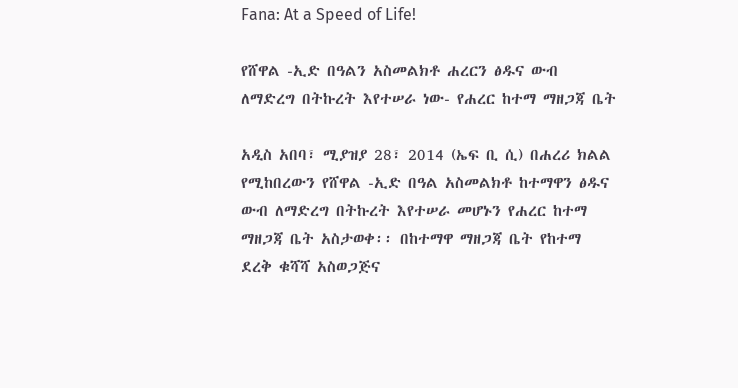Fana: At a Speed of Life!

የሸዋል -ኢድ በዓልን አስመልክቶ ሐረርን ፅዱና ውብ ለማድረግ በትኩረት እየተሠራ ነው- የሐረር ከተማ ማዘጋጃ ቤት

አዲስ አበባ፣ ሚያዝያ 28፣ 2014 (ኤፍ ቢ ሲ) በሐረሪ ክልል የሚከበረውን የሸዋል -ኢድ በዓል አስመልክቶ ከተማዋን ፅዱና ውብ ለማድረግ በትኩረት እየተሠራ መሆኑን የሐረር ከተማ ማዘጋጃ ቤት አስታወቀ፡፡ በከተማዋ ማዘጋጃ ቤት የከተማ ደረቅ ቁሻሻ አስወጋጅና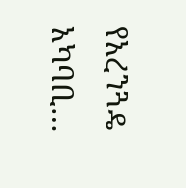የአረንጓዴ አካባቢ…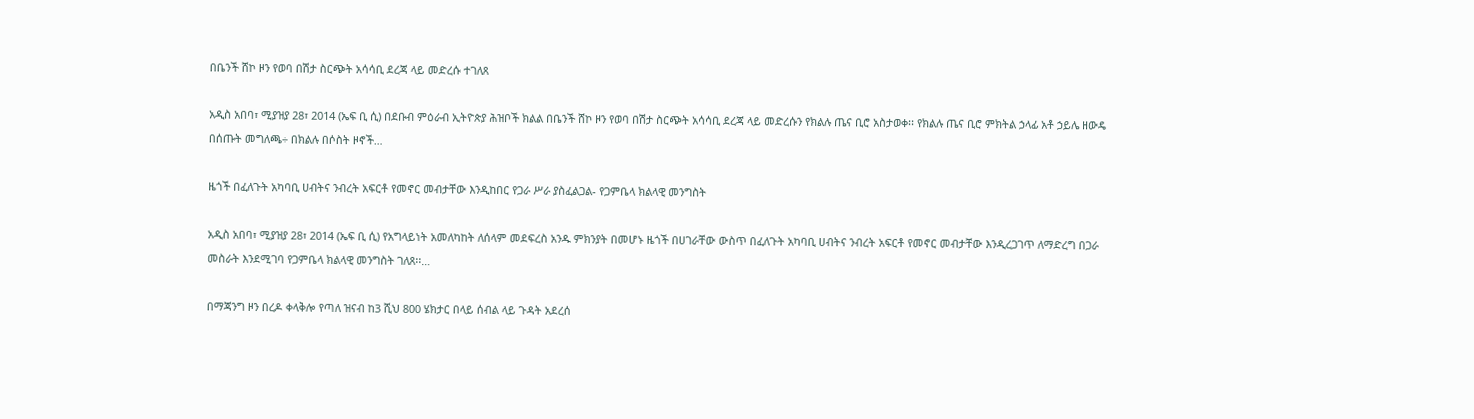በቤንች ሸኮ ዞን የወባ በሽታ ስርጭት አሳሳቢ ደረጃ ላይ መድረሱ ተገለጸ

አዲስ አበባ፣ ሚያዝያ 28፣ 2014 (ኤፍ ቢ ሲ) በደቡብ ምዕራብ ኢትዮጵያ ሕዝቦች ክልል በቤንች ሸኮ ዞን የወባ በሽታ ስርጭት አሳሳቢ ደረጃ ላይ መድረሱን የክልሉ ጤና ቢሮ አስታወቀ፡፡ የክልሉ ጤና ቢሮ ምክትል ኃላፊ አቶ ኃይሌ ዘውዴ በሰጡት መግለጫ÷ በክልሉ በሶስት ዞኖች…

ዜጎች በፈለጉት አካባቢ ሀብትና ንብረት አፍርቶ የመኖር መብታቸው እንዲከበር የጋራ ሥራ ያስፈልጋል- የጋምቤላ ክልላዊ መንግስት

አዲስ አበባ፣ ሚያዝያ 28፣ 2014 (ኤፍ ቢ ሲ) የአግላይነት አመለካከት ለሰላም መደፍረስ አንዱ ምክንያት በመሆኑ ዜጎች በሀገራቸው ውስጥ በፈለጉት አካባቢ ሀብትና ንብረት አፍርቶ የመኖር መብታቸው እንዲረጋገጥ ለማድረግ በጋራ መስራት እንደሚገባ የጋምቤላ ክልላዊ መንግስት ገለጸ፡፡…

በማጃንግ ዞን በረዶ ቀላቅሎ የጣለ ዝናብ ከ3 ሺህ 800 ሄክታር በላይ ሰብል ላይ ጉዳት አደረሰ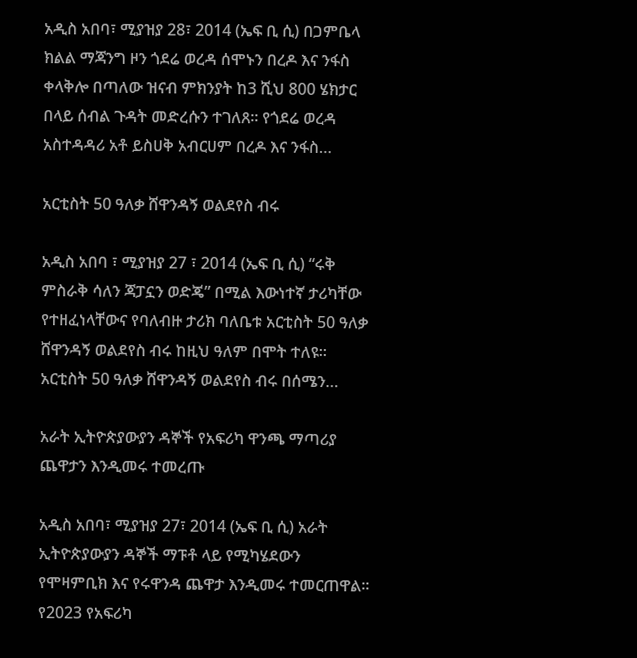አዲስ አበባ፣ ሚያዝያ 28፣ 2014 (ኤፍ ቢ ሲ) በጋምቤላ ክልል ማጃንግ ዞን ጎደሬ ወረዳ ሰሞኑን በረዶ እና ንፋስ ቀላቅሎ በጣለው ዝናብ ምክንያት ከ3 ሺህ 800 ሄክታር በላይ ሰብል ጉዳት መድረሱን ተገለጸ፡፡ የጎደሬ ወረዳ አስተዳዳሪ አቶ ይስሀቅ አብርሀም በረዶ እና ንፋስ…

አርቲስት 50 ዓለቃ ሸዋንዳኝ ወልደየስ ብሩ

አዲስ አበባ ፣ ሚያዝያ 27 ፣ 2014 (ኤፍ ቢ ሲ) “ሩቅ ምስራቅ ሳለን ጃፓኗን ወድጄ” በሚል እውነተኛ ታሪካቸው የተዘፈነላቸውና የባለብዙ ታሪክ ባለቤቱ አርቲስት 50 ዓለቃ ሸዋንዳኝ ወልደየስ ብሩ ከዚህ ዓለም በሞት ተለዩ። አርቲስት 50 ዓለቃ ሸዋንዳኝ ወልደየስ ብሩ በሰሜን…

አራት ኢትዮጵያውያን ዳኞች የአፍሪካ ዋንጫ ማጣሪያ ጨዋታን እንዲመሩ ተመረጡ

አዲስ አበባ፣ ሚያዝያ 27፣ 2014 (ኤፍ ቢ ሲ) አራት ኢትዮጵያውያን ዳኞች ማፑቶ ላይ የሚካሄደውን የሞዛምቢክ እና የሩዋንዳ ጨዋታ እንዲመሩ ተመርጠዋል፡፡ የ2023 የአፍሪካ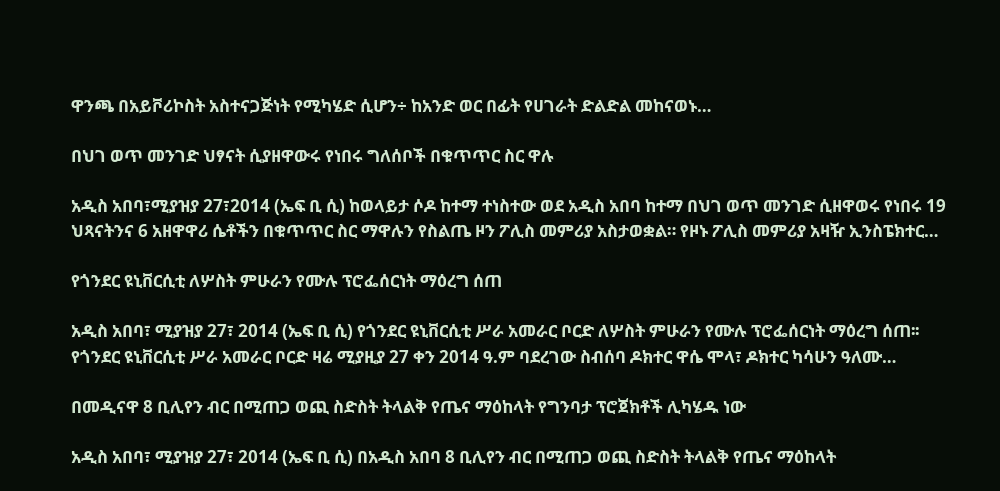ዋንጫ በአይቮሪኮስት አስተናጋጅነት የሚካሄድ ሲሆን÷ ከአንድ ወር በፊት የሀገራት ድልድል መከናወኑ…

በህገ ወጥ መንገድ ህፃናት ሲያዘዋውሩ የነበሩ ግለሰቦች በቁጥጥር ስር ዋሉ

አዲስ አበባ፣ሚያዝያ 27፣2014 (ኤፍ ቢ ሲ) ከወላይታ ሶዶ ከተማ ተነስተው ወደ አዲስ አበባ ከተማ በህገ ወጥ መንገድ ሲዘዋወሩ የነበሩ 19 ህጻናትንና 6 አዘዋዋሪ ሴቶችን በቁጥጥር ስር ማዋሉን የስልጤ ዞን ፖሊስ መምሪያ አስታወቋል። የዞኑ ፖሊስ መምሪያ አዛዥ ኢንስፔክተር…

የጎንደር ዩኒቨርሲቲ ለሦስት ምሁራን የሙሉ ፕሮፌሰርነት ማዕረግ ሰጠ

አዲስ አበባ፣ ሚያዝያ 27፣ 2014 (ኤፍ ቢ ሲ) የጎንደር ዩኒቨርሲቲ ሥራ አመራር ቦርድ ለሦስት ምሁራን የሙሉ ፕሮፌሰርነት ማዕረግ ሰጠ፡፡ የጎንደር ዩኒቨርሲቲ ሥራ አመራር ቦርድ ዛሬ ሚያዚያ 27 ቀን 2014 ዓ.ም ባደረገው ስብሰባ ዶክተር ዋሴ ሞላ፣ ዶክተር ካሳሁን ዓለሙ…

በመዲናዋ 8 ቢሊየን ብር በሚጠጋ ወጪ ስድስት ትላልቅ የጤና ማዕከላት የግንባታ ፕሮጀክቶች ሊካሄዱ ነው

አዲስ አበባ፣ ሚያዝያ 27፣ 2014 (ኤፍ ቢ ሲ) በአዲስ አበባ 8 ቢሊየን ብር በሚጠጋ ወጪ ስድስት ትላልቅ የጤና ማዕከላት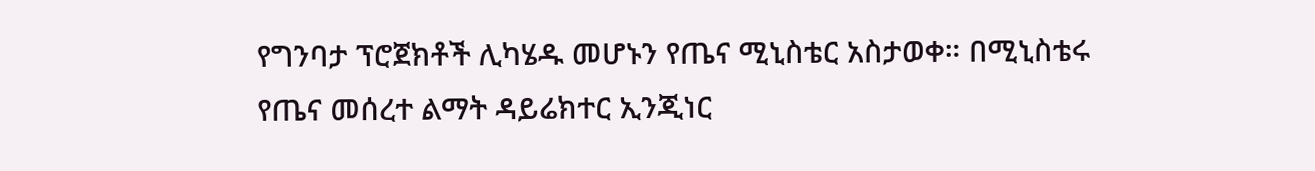የግንባታ ፕሮጀክቶች ሊካሄዱ መሆኑን የጤና ሚኒስቴር አስታወቀ። በሚኒስቴሩ የጤና መሰረተ ልማት ዳይሬክተር ኢንጂነር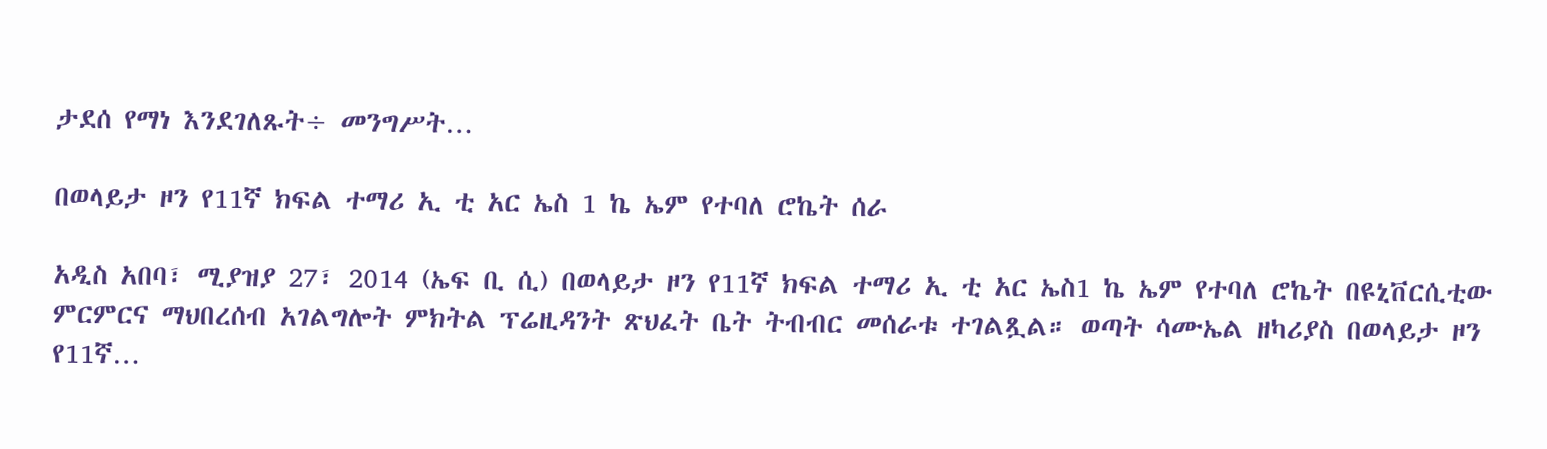ታደሰ የማነ እንደገለጹት÷ መንግሥት…

በወላይታ ዞን የ11ኛ ክፍል ተማሪ ኢ ቲ አር ኤስ 1 ኬ ኤም የተባለ ሮኬት ሰራ

አዲስ አበባ፣ ሚያዝያ 27፣ 2014 (ኤፍ ቢ ሲ) በወላይታ ዞን የ11ኛ ክፍል ተማሪ ኢ ቲ አር ኤስ1 ኬ ኤም የተባለ ሮኬት በዩኒቨርሲቲው ምርምርና ማህበረሰብ አገልግሎት ምክትል ፕሬዚዳንት ጽህፈት ቤት ትብብር መሰራቱ ተገልጿል። ወጣት ሳሙኤል ዘካሪያስ በወላይታ ዞን የ11ኛ…